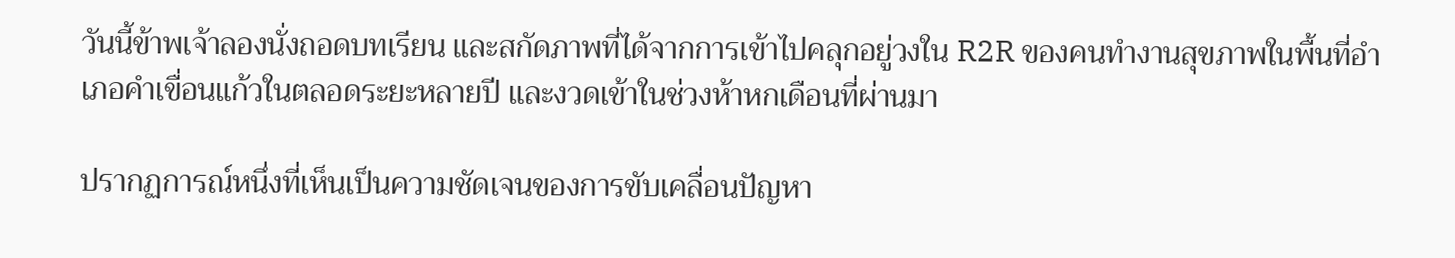วันนี้ข้าพเจ้าลองนั่งถอดบทเรียน และสกัดภาพที่ได้จากการเข้าไปคลุกอยู่วงใน R2R ของคนทำงานสุขภาพในพื้นที่อำเภอคำเขื่อนแก้วในตลอดระยะหลายปี และงวดเข้าในช่วงห้าหกเดือนที่ผ่านมา

ปรากฏการณ์หนึ่งที่เห็นเป็นความชัดเจนของการขับเคลื่อนปัญหา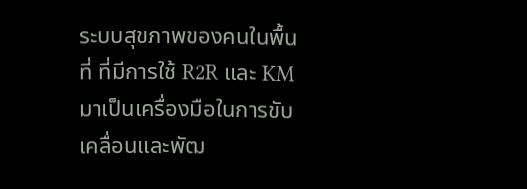ระบบสุขภาพของคนในพื้นที่ ที่มีการใช้ R2R และ KM มาเป็นเครื่องมือในการขับเคลื่อนและพัฒ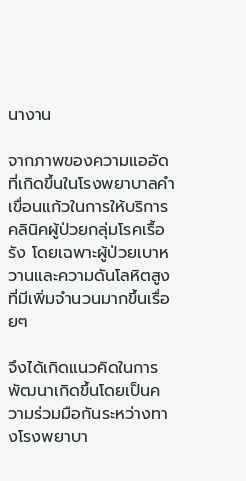นางาน

จากภาพของความแออัดที่เกิดขึ้นในโรงพยาบาลคำเขื่อนแก้วในการให้บริการคลินิคผู้ป่วยกลุ่มโรคเรื้อรัง โดยเฉพาะผู้ป่วยเบาหวานและความดันโลหิตสูง ที่มีเพิ่มจำนวนมากขึ้นเรื่อยๆ

จึงได้เกิดแนวคิดในการพัฒนาเกิดขึ้นโดยเป็นความร่วมมือกันระหว่างทางโรงพยาบา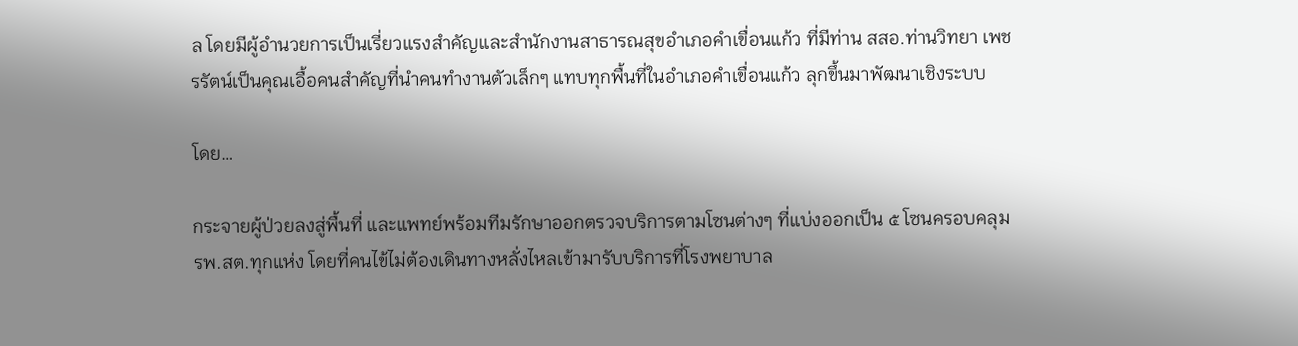ล โดยมีผู้อำนวยการเป็นเรี่ยวแรงสำคัญและสำนักงานสาธารณสุขอำเภอคำเขื่อนแก้ว ที่มีท่าน สสอ.ท่านวิทยา เพชรรัตน์เป็นคุณเอื้อคนสำคัญที่นำคนทำงานตัวเล็กๆ แทบทุกพื้นที่ในอำเภอคำเขื่อนแก้ว ลุกขึ้นมาพัฒนาเชิงระบบ

โดย…

กระจายผู้ป่วยลงสู่พื้นที่ และแพทย์พร้อมทีมรักษาออกตรวจบริการตามโซนต่างๆ ที่แบ่งออกเป็น ๕ โซนครอบคลุม รพ.สต.ทุกแห่ง โดยที่คนไข้ไม่ต้องเดินทางหลั่งไหลเข้ามารับบริการที่โรงพยาบาล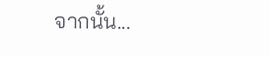จากนั้น...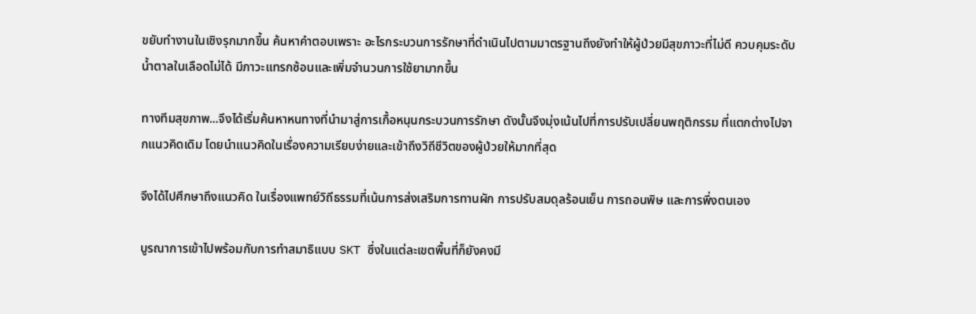ขยับทำงานในเชิงรุกมากขึ้น ค้นหาคำตอบเพราะ อะไรกระบวนการรักษาที่ดำเนินไปตามมาตรฐานถึงยังทำให้ผู้ป่วยมีสุขภาวะที่ไม่ดี ควบคุมระดับน้ำตาลในเลือดไม่ได้ มีภาวะแทรกซ้อนและเพิ่มจำนวนการใช้ยามากขึ้น

ทางทีมสุขภาพ...จึงได้เริ่มค้นหาหนทางที่นำมาสู่การเกื้อหนุนกระบวนการรักษา ดังนั้นจึงมุ่งเน้นไปที่การปรับเปลี่ยนพฤติกรรม ที่แตกต่างไปจากแนวคิดเดิม โดยนำแนวคิดในเรื่องความเรียบง่ายและเข้าถึงวิถีชีวิตของผู้ป่วยให้มากที่สุด

จึงได้ไปศึกษาถึงแนวคิด ในเรื่องแพทย์วิถีธรรมที่เน้นการส่งเสริมการทานผัก การปรับสมดุลร้อนเย็น การถอนพิษ และการพึ่งตนเอง

บูรณาการเข้าไปพร้อมกับการทำสมาธิแบบ SKT ซึ่งในแต่ละเขตพื้นที่ก็ยังคงมี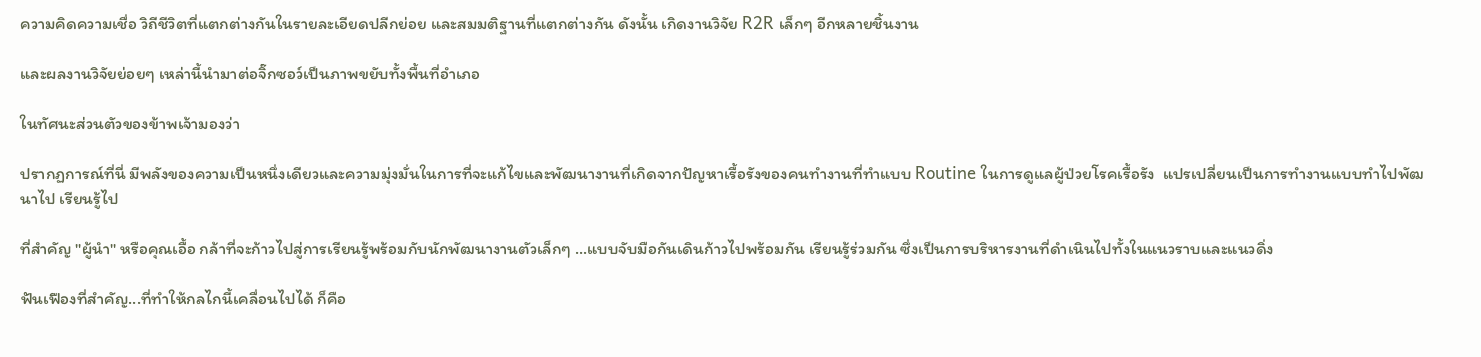ความคิดความเชื่อ วิถีชีวิตที่แตกต่างกันในรายละเอียดปลีกย่อย และสมมติฐานที่แตกต่างกัน ดังนั้น เกิดงานวิจัย R2R เล็กๆ อีกหลายชิ้นงาน

และผลงานวิจัยย่อยๆ เหล่านี้นำมาต่อจิ๊กซอว์เป็นภาพขยับทั้งพื้นที่อำเภอ

ในทัศนะส่วนตัวของข้าพเจ้ามองว่า

ปรากฏการณ์ที่นี่ มีพลังของความเป็นหนึ่งเดียวและความมุ่งมั่นในการที่จะแก้ไขและพัฒนางานที่เกิดจากปัญหาเรื้อรังของคนทำงานที่ทำแบบ Routine ในการดูแลผู้ป่วยโรคเรื้อรัง  แปรเปลี่ยนเป็นการทำงานแบบทำไปพัฒนาไป เรียนรู้ไป

ที่สำคัญ "ผู้นำ" หรือคุณเอื้อ กล้าที่จะก้าวไปสู่การเรียนรู้พร้อมกับนักพัฒนางานตัวเล็กๆ …แบบจับมือกันเดินก้าวไปพร้อมกัน เรียนรู้ร่วมกัน ซึ่งเป็นการบริหารงานที่ดำเนินไปทั้งในแนวราบและแนวดิ่ง

ฟันเฟืองที่สำคัญ...ที่ทำให้กลไกนี้เคลื่อนไปได้ ก็คือ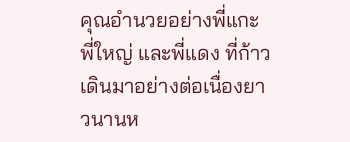คุณอำนวยอย่างพี่แกะ พี่ใหญ่ และพี่แดง ที่ก้าวเดินมาอย่างต่อเนื่องยาวนานห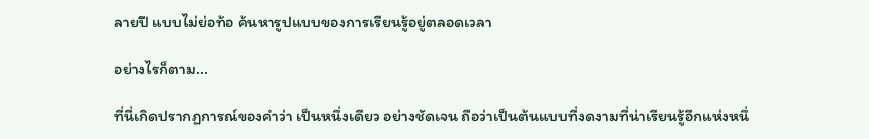ลายปี แบบไม่ย่อท้อ ค้นหารูปแบบของการเรียนรู้อยู่ตลอดเวลา

อย่างไรก็ตาม...

ที่นี่เกิดปรากฏการณ์ของคำว่า เป็นหนึ่งเดียว อย่างชัดเจน ถือว่าเป็นต้นแบบที่งดงามที่น่าเรียนรู้อีกแห่งหนึ่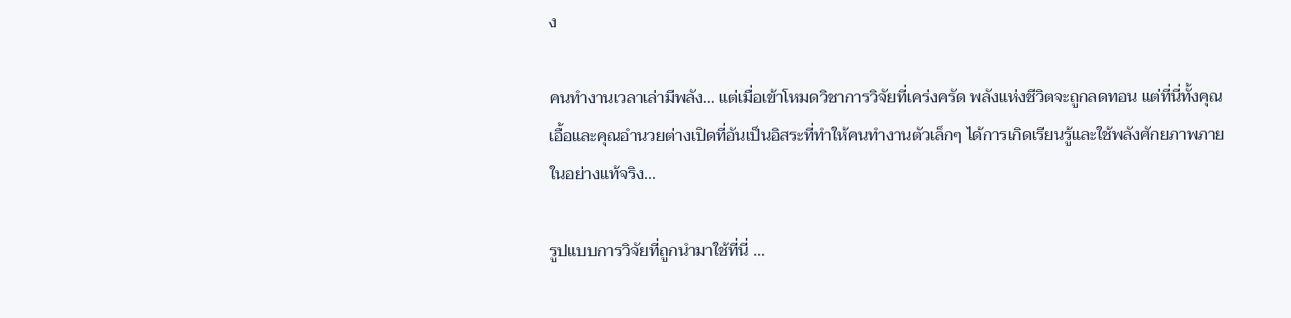ง

คนทำงานเวลาเล่ามีพลัง... แต่เมื่อเข้าโหมดวิชาการวิจัยที่เคร่งครัด พลังแห่งชีวิตจะถูกลดทอน แต่ที่นี่ทั้งคุณเอื้อและคุณอำนวยต่างเปิดที่อันเป็นอิสระที่ทำให้คนทำงานตัวเล็กๆ ได้การเกิดเรียนรู้และใช้พลังศักยภาพภายในอย่างแท้จริง...

รูปแบบการวิจัยที่ถูกนำมาใช้ที่นี่ …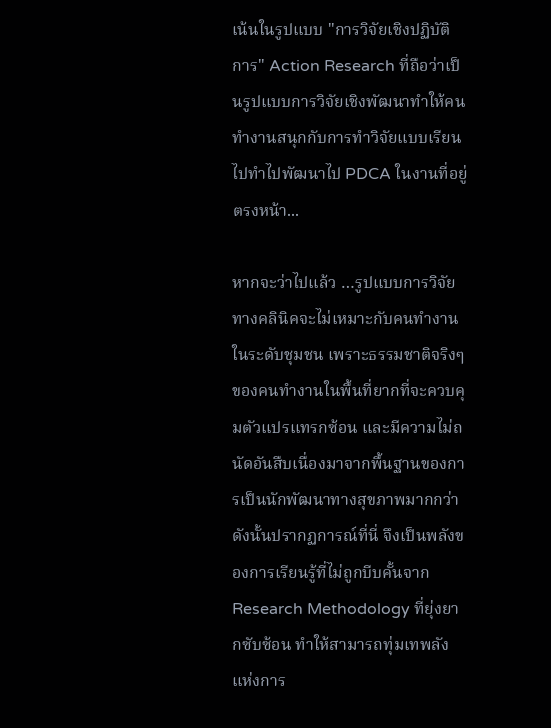เน้นในรูปแบบ "การวิจัยเชิงปฏิบัติการ" Action Research ที่ถือว่าเป็นรูปแบบการวิจัยเชิงพัฒนาทำให้คนทำงานสนุกกับการทำวิจัยแบบเรียนไปทำไปพัฒนาไป PDCA ในงานที่อยู่ตรงหน้า...

หากจะว่าไปแล้ว …รูปแบบการวิจัยทางคลินิคจะไม่เหมาะกับคนทำงานในระดับชุมชน เพราะธรรมชาติจริงๆ ของคนทำงานในพื้นที่ยากที่จะควบคุมตัวแปรแทรกซ้อน และมีความไม่ถนัดอันสืบเนื่องมาจากพื้นฐานของการเป็นนักพัฒนาทางสุขภาพมากกว่า ดังนั้นปรากฏการณ์ที่นี่ จึงเป็นพลังของการเรียนรู้ที่ไม่ถูกบีบคั้นจาก Research Methodology ที่ยุ่งยากซับซ้อน ทำให้สามารถทุ่มเทพลังแห่งการ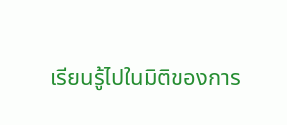เรียนรู้ไปในมิติของการ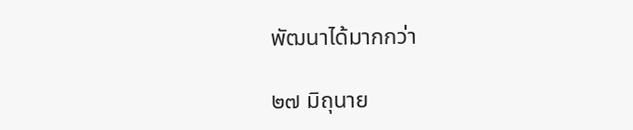พัฒนาได้มากกว่า

๒๗ มิถุนาย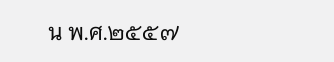น พ.ศ.๒๕๕๗